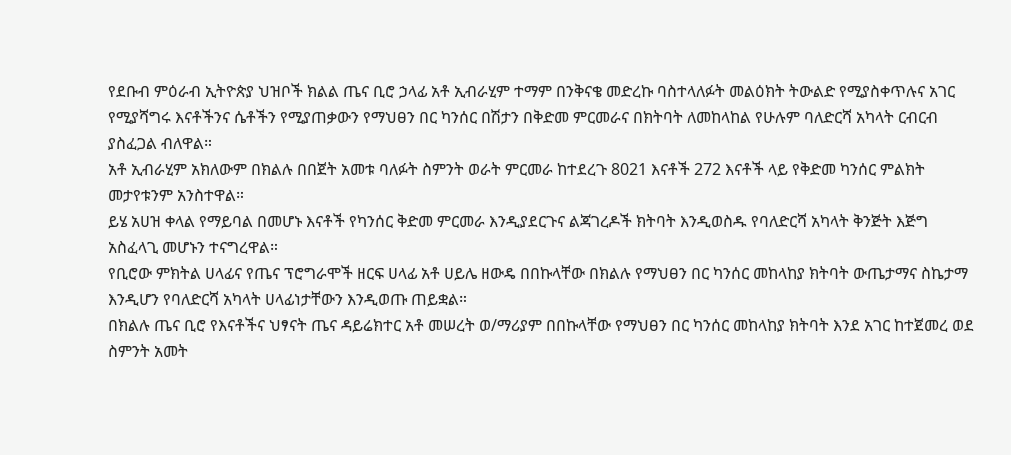የደቡብ ምዕራብ ኢትዮጵያ ህዝቦች ክልል ጤና ቢሮ ኃላፊ አቶ ኢብራሂም ተማም በንቅናቄ መድረኩ ባስተላለፉት መልዕክት ትውልድ የሚያስቀጥሉና አገር የሚያሻግሩ እናቶችንና ሴቶችን የሚያጠቃውን የማህፀን በር ካንሰር በሽታን በቅድመ ምርመራና በክትባት ለመከላከል የሁሉም ባለድርሻ አካላት ርብርብ ያስፈጋል ብለዋል።
አቶ ኢብራሂም አክለውም በክልሉ በበጀት አመቱ ባለፉት ስምንት ወራት ምርመራ ከተደረጉ 8021 እናቶች 272 እናቶች ላይ የቅድመ ካንሰር ምልክት መታየቱንም አንስተዋል።
ይሄ አሀዝ ቀላል የማይባል በመሆኑ እናቶች የካንሰር ቅድመ ምርመራ እንዲያደርጉና ልጃገረዶች ክትባት እንዲወስዱ የባለድርሻ አካላት ቅንጅት እጅግ አስፈላጊ መሆኑን ተናግረዋል።
የቢሮው ምክትል ሀላፊና የጤና ፕሮግራሞች ዘርፍ ሀላፊ አቶ ሀይሌ ዘውዴ በበኩላቸው በክልሉ የማህፀን በር ካንሰር መከላከያ ክትባት ውጤታማና ስኬታማ እንዲሆን የባለድርሻ አካላት ሀላፊነታቸውን እንዲወጡ ጠይቋል።
በክልሉ ጤና ቢሮ የእናቶችና ህፃናት ጤና ዳይሬክተር አቶ መሠረት ወ/ማሪያም በበኩላቸው የማህፀን በር ካንሰር መከላከያ ክትባት እንደ አገር ከተጀመረ ወደ ስምንት አመት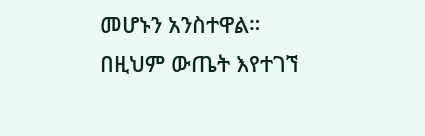መሆኑን አንስተዋል።
በዚህም ውጤት እየተገኘ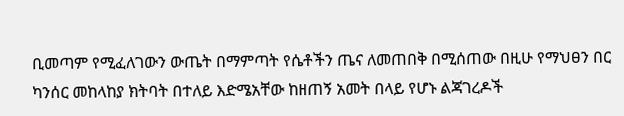ቢመጣም የሚፈለገውን ውጤት በማምጣት የሴቶችን ጤና ለመጠበቅ በሚሰጠው በዚሁ የማህፀን በር ካንሰር መከላከያ ክትባት በተለይ እድሜአቸው ከዘጠኝ አመት በላይ የሆኑ ልጃገረዶች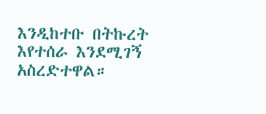እንዲከተቡ በትኩረት እየተሰራ እንደሚገኝ አስረድተዋል።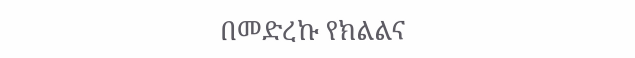በመድረኩ የክልልና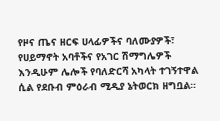የዞና ጤና ዘርፍ ሀላፊዎችና ባለሙያዎች፣ የሀይማኖት አባቶችና የአገር ሽማግሌዎች እንዲሁም ሌሎች የባለድርሻ አካላት ተገኝተዋል ሲል የደቡብ ምዕራብ ሚዲያ ኔትወርክ ዘግቧል።